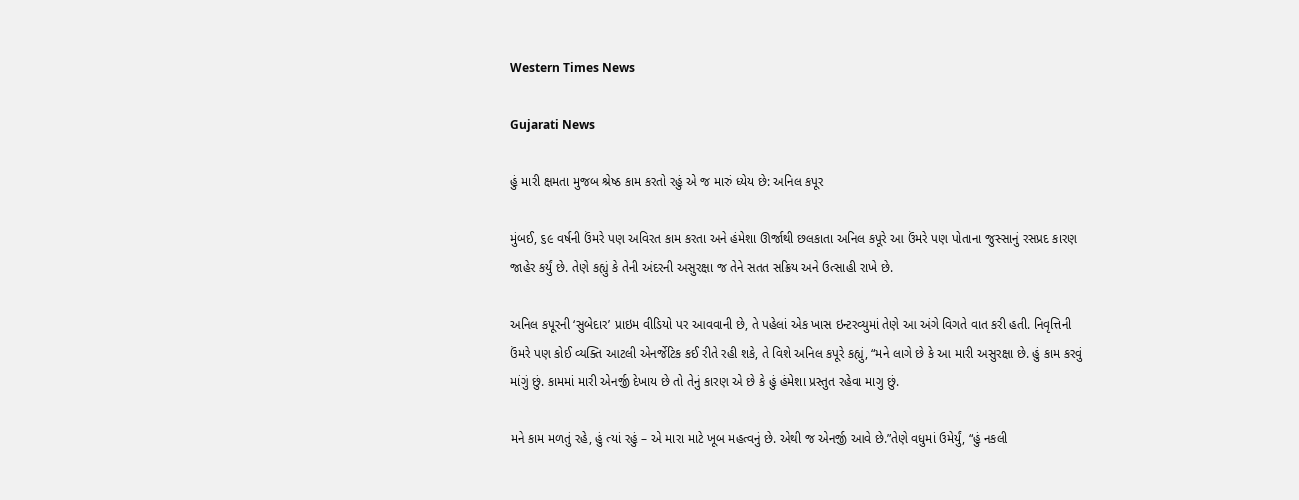Western Times News

Gujarati News

હું મારી ક્ષમતા મુજબ શ્રેષ્ઠ કામ કરતો રહું એ જ મારું ધ્યેય છે: અનિલ કપૂર

મુંબઈ, ૬૯ વર્ષની ઉંમરે પણ અવિરત કામ કરતા અને હંમેશા ઊર્જાથી છલકાતા અનિલ કપૂરે આ ઉંમરે પણ પોતાના જુસ્સાનું રસપ્રદ કારણ જાહેર કર્યું છે. તેણે કહ્યું કે તેની અંદરની અસુરક્ષા જ તેને સતત સક્રિય અને ઉત્સાહી રાખે છે.

અનિલ કપૂરની ‘સુબેદાર’ પ્રાઇમ વીડિયો પર આવવાની છે, તે પહેલાં એક ખાસ ઇન્ટરવ્યુમાં તેણે આ અંગે વિગતે વાત કરી હતી. નિવૃત્તિની ઉંમરે પણ કોઈ વ્યક્તિ આટલી એનર્જેટિક કઈ રીતે રહી શકે, તે વિશે અનિલ કપૂરે કહ્યું, “મને લાગે છે કે આ મારી અસુરક્ષા છે. હું કામ કરવું માંગું છું. કામમાં મારી એનર્જી દેખાય છે તો તેનું કારણ એ છે કે હું હંમેશા પ્રસ્તુત રહેવા માગુ છું.

મને કામ મળતું રહે, હું ત્યાં રહું – એ મારા માટે ખૂબ મહત્વનું છે. એથી જ એનર્જી આવે છે.”તેણે વધુમાં ઉમેર્યું, “હું નકલી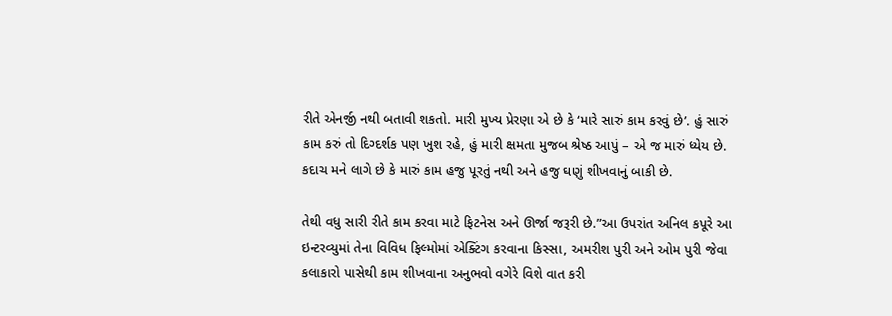રીતે એનર્જી નથી બતાવી શકતો. મારી મુખ્ય પ્રેરણા એ છે કે ‘મારે સારું કામ કરવું છે’. હું સારું કામ કરું તો દિગ્દર્શક પણ ખુશ રહે, હું મારી ક્ષમતા મુજબ શ્રેષ્ઠ આપું – એ જ મારું ધ્યેય છે. કદાચ મને લાગે છે કે મારું કામ હજુ પૂરતું નથી અને હજુ ઘણું શીખવાનું બાકી છે.

તેથી વધુ સારી રીતે કામ કરવા માટે ફિટનેસ અને ઊર્જા જરૂરી છે.”આ ઉપરાંત અનિલ કપૂરે આ ઇન્ટરવ્યુમાં તેના વિવિધ ફિલ્મોમાં એક્ટિંગ કરવાના કિસ્સા, અમરીશ પુરી અને ઓમ પુરી જેવા કલાકારો પાસેથી કામ શીખવાના અનુભવો વગેરે વિશે વાત કરી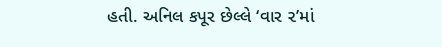હતી. અનિલ કપૂર છેલ્લે ‘વાર ૨’માં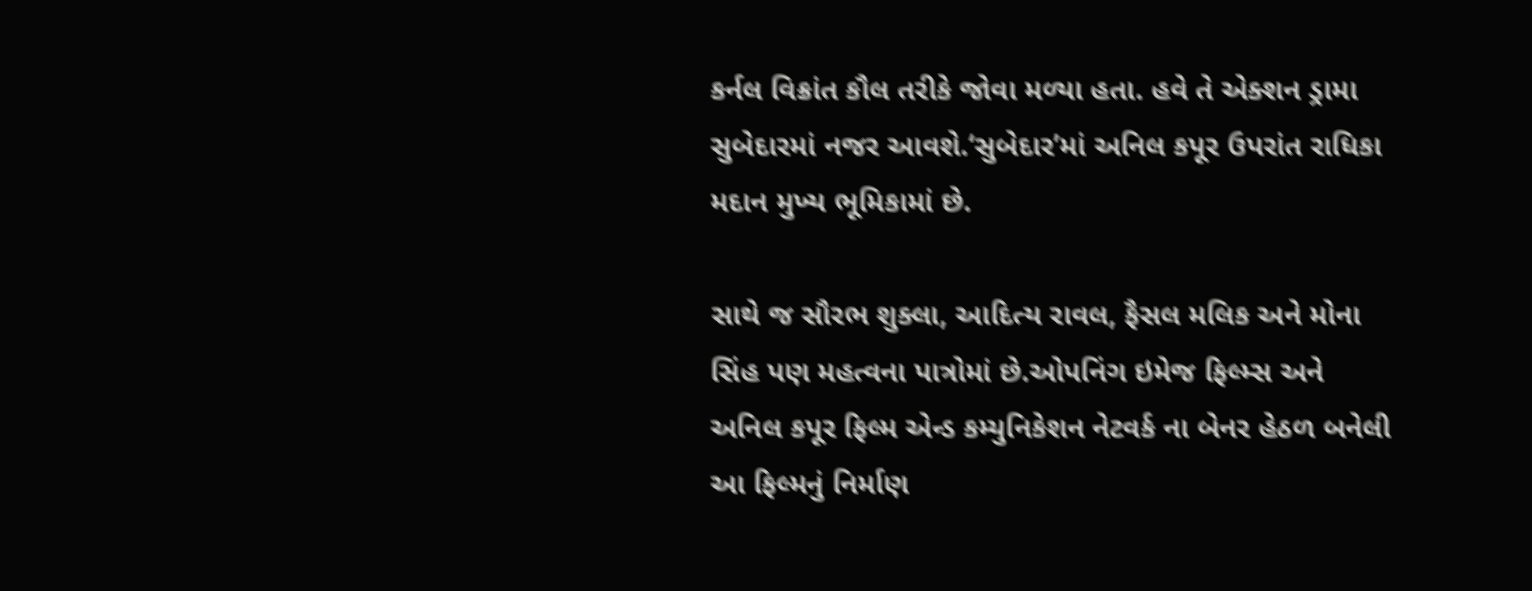કર્નલ વિક્રાંત કૌલ તરીકે જોવા મળ્યા હતા. હવે તે એક્શન ડ્રામા સુબેદારમાં નજર આવશે.‘સુબેદાર’માં અનિલ કપૂર ઉપરાંત રાધિકા મદાન મુખ્ય ભૂમિકામાં છે.

સાથે જ સૌરભ શુક્લા, આદિત્ય રાવલ, ફૈસલ મલિક અને મોના સિંહ પણ મહત્વના પાત્રોમાં છે.ઓપનિંગ ઇમેજ ફિલ્મ્સ અને અનિલ કપૂર ફિલ્મ એન્ડ કમ્યુનિકેશન નેટવર્ક ના બેનર હેઠળ બનેલી આ ફિલ્મનું નિર્માણ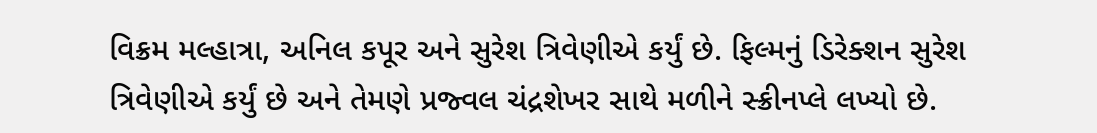વિક્રમ મલ્હાત્રા, અનિલ કપૂર અને સુરેશ ત્રિવેણીએ કર્યું છે. ફિલ્મનું ડિરેક્શન સુરેશ ત્રિવેણીએ કર્યું છે અને તેમણે પ્રજ્વલ ચંદ્રશેખર સાથે મળીને સ્ક્રીનપ્લે લખ્યો છે.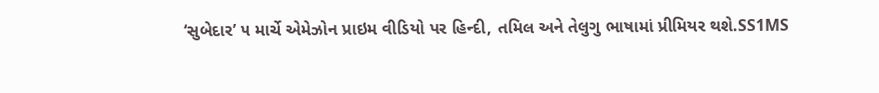‘સુબેદાર’ ૫ માર્ચે એમેઝોન પ્રાઇમ વીડિયો પર હિન્દી, તમિલ અને તેલુગુ ભાષામાં પ્રીમિયર થશે.SS1MS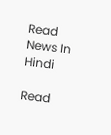Read News In Hindi

Read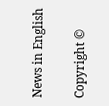News in English

Copyright ©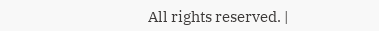All rights reserved. |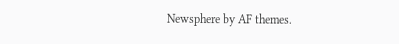Newsphere by AF themes.